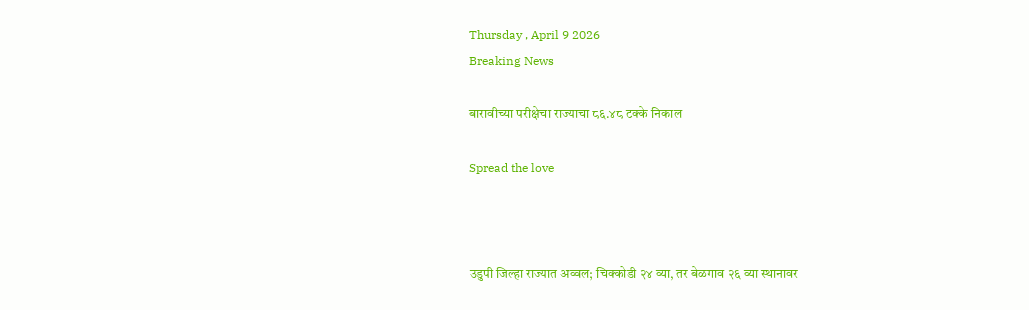Thursday , April 9 2026
Breaking News

बारावीच्या परीक्षेचा राज्याचा ८६.४८ टक्के निकाल

Spread the love



उडुपी जिल्हा राज्यात अव्वल; चिक्कोडी २४ व्या, तर बेळगाव २६ व्या स्थानावर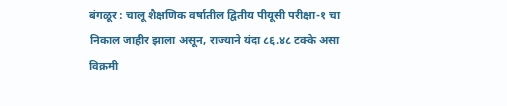बंगळूर : चालू शैक्षणिक वर्षातील द्वितीय पीयूसी परीक्षा-१ चा निकाल जाहीर झाला असून, राज्याने यंदा ८६.४८ टक्के असा विक्रमी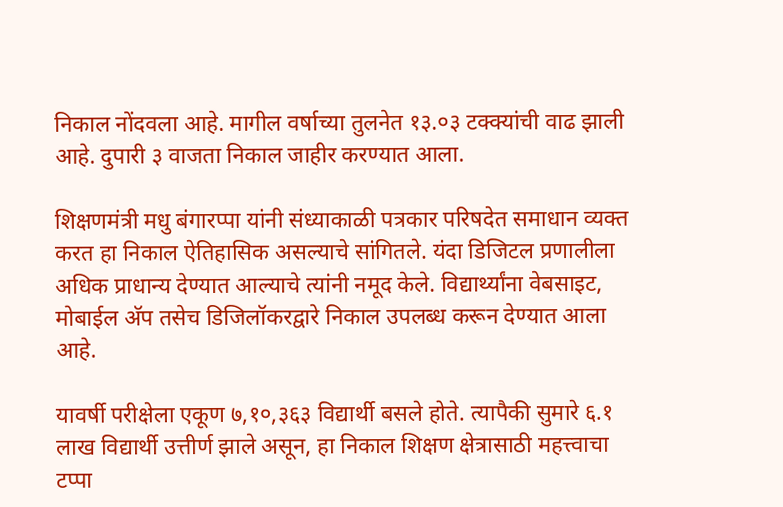निकाल नोंदवला आहे. मागील वर्षाच्या तुलनेत १३.०३ टक्क्यांची वाढ झाली आहे. दुपारी ३ वाजता निकाल जाहीर करण्यात आला.

शिक्षणमंत्री मधु बंगारप्पा यांनी संध्याकाळी पत्रकार परिषदेत समाधान व्यक्त करत हा निकाल ऐतिहासिक असल्याचे सांगितले. यंदा डिजिटल प्रणालीला अधिक प्राधान्य देण्यात आल्याचे त्यांनी नमूद केले. विद्यार्थ्यांना वेबसाइट, मोबाईल अ‍ॅप तसेच डिजिलॉकरद्वारे निकाल उपलब्ध करून देण्यात आला आहे.

यावर्षी परीक्षेला एकूण ७,१०,३६३ विद्यार्थी बसले होते. त्यापैकी सुमारे ६.१ लाख विद्यार्थी उत्तीर्ण झाले असून, हा निकाल शिक्षण क्षेत्रासाठी महत्त्वाचा टप्पा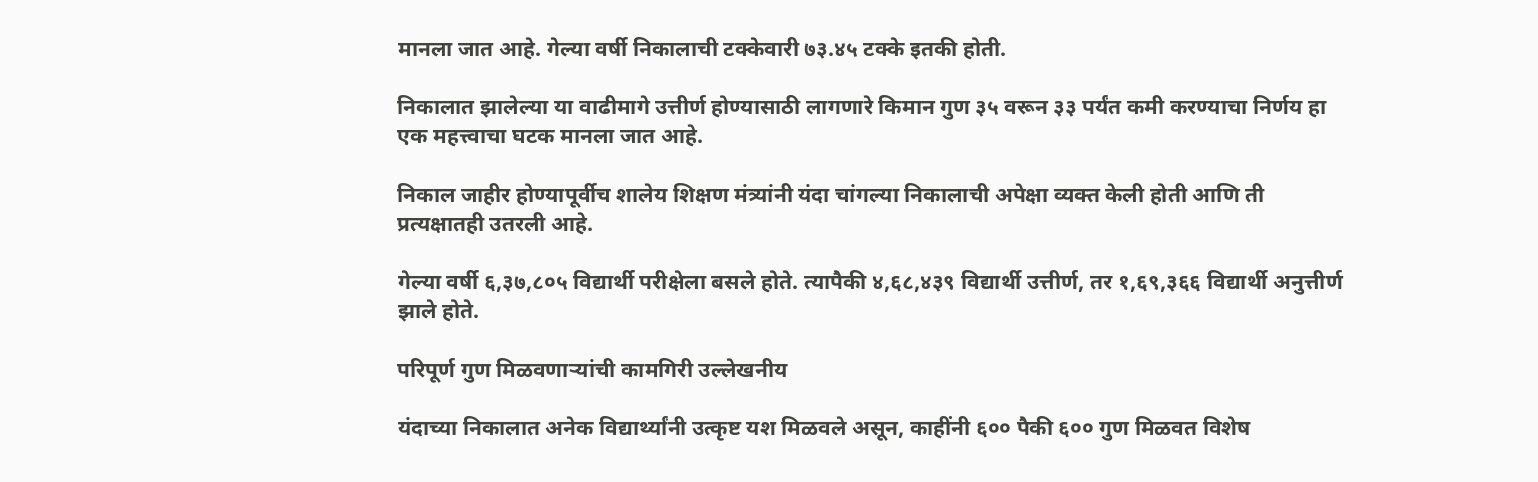मानला जात आहे. गेल्या वर्षी निकालाची टक्केवारी ७३.४५ टक्के इतकी होती.

निकालात झालेल्या या वाढीमागे उत्तीर्ण होण्यासाठी लागणारे किमान गुण ३५ वरून ३३ पर्यंत कमी करण्याचा निर्णय हा एक महत्त्वाचा घटक मानला जात आहे.

निकाल जाहीर होण्यापूर्वीच शालेय शिक्षण मंत्र्यांनी यंदा चांगल्या निकालाची अपेक्षा व्यक्त केली होती आणि ती प्रत्यक्षातही उतरली आहे.

गेल्या वर्षी ६,३७,८०५ विद्यार्थी परीक्षेला बसले होते. त्यापैकी ४,६८,४३९ विद्यार्थी उत्तीर्ण, तर १,६९,३६६ विद्यार्थी अनुत्तीर्ण झाले होते.

परिपूर्ण गुण मिळवणाऱ्यांची कामगिरी उल्लेखनीय

यंदाच्या निकालात अनेक विद्यार्थ्यांनी उत्कृष्ट यश मिळवले असून, काहींनी ६०० पैकी ६०० गुण मिळवत विशेष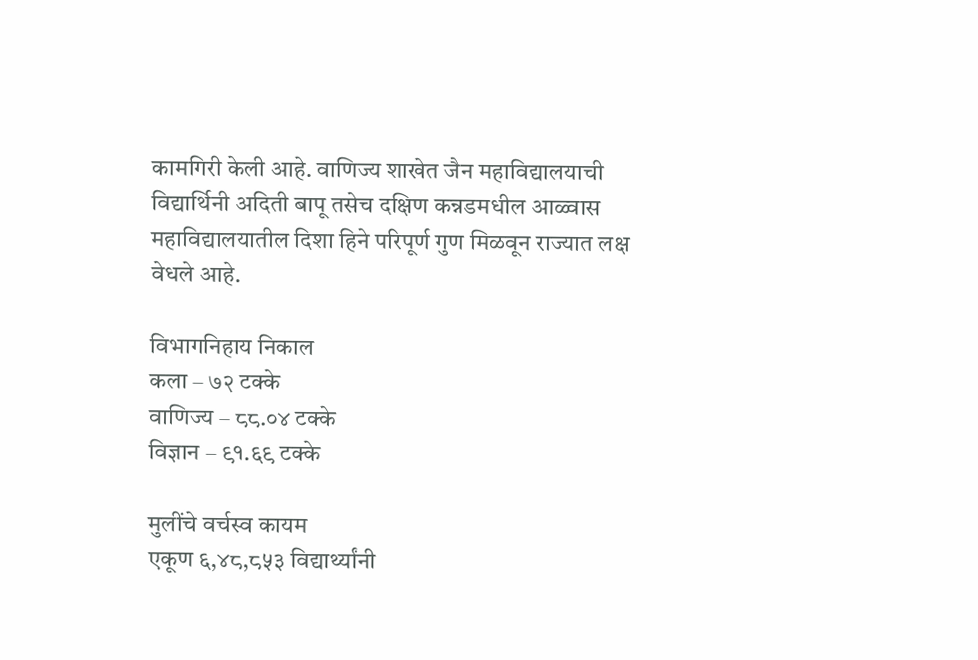कामगिरी केली आहे. वाणिज्य शाखेत जैन महाविद्यालयाची विद्यार्थिनी अदिती बापू तसेच दक्षिण कन्नडमधील आळ्वास महाविद्यालयातील दिशा हिने परिपूर्ण गुण मिळवून राज्यात लक्ष वेधले आहे.

विभागनिहाय निकाल
कला – ७२ टक्के
वाणिज्य – ८८.०४ टक्के
विज्ञान – ९१.६९ टक्के

मुलींचे वर्चस्व कायम
एकूण ६,४८,८५३ विद्यार्थ्यांनी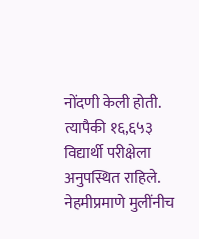नोंदणी केली होती. त्यापैकी १६,६५३ विद्यार्थी परीक्षेला अनुपस्थित राहिले. नेहमीप्रमाणे मुलींनीच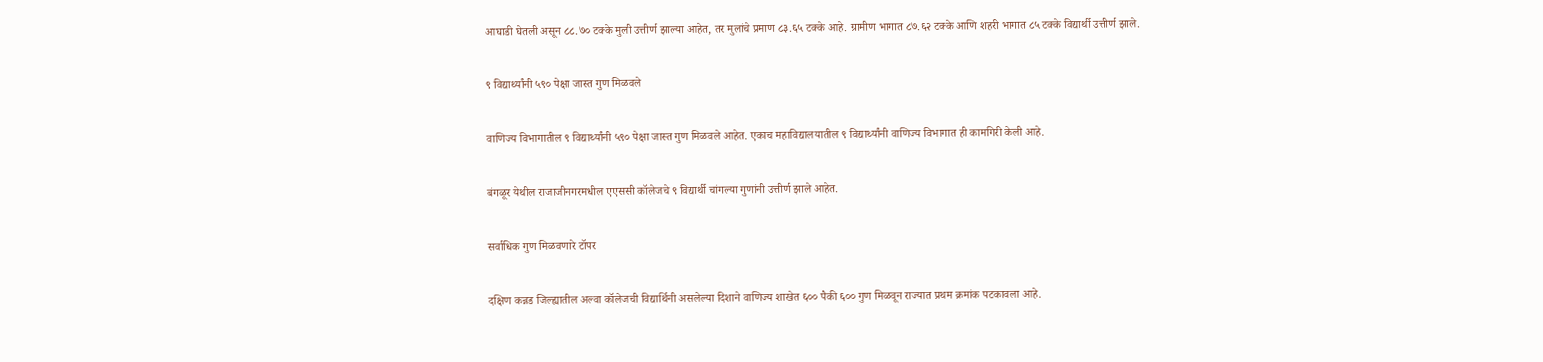आघाडी घेतली असून ८८.७० टक्के मुली उत्तीर्ण झाल्या आहेत, तर मुलांचे प्रमाण ८३.६५ टक्के आहे. ग्रामीण भागात ८७.६२ टक्के आणि शहरी भागात ८५ टक्के विद्यार्थी उत्तीर्ण झाले.

९ विद्यार्थ्यांनी ५९० पेक्षा जास्त गुण मिळवले

वाणिज्य विभागातील ९ विद्यार्थ्यांनी ५९० पेक्षा जास्त गुण मिळवले आहेत. एकाच महाविद्यालयातील ९ विद्यार्थ्यांनी वाणिज्य विभागात ही कामगिरी केली आहे.

बंगळूर येथील राजाजीनगरमधील एएससी कॉलेजचे ९ विद्यार्थी चांगल्या गुणांनी उत्तीर्ण झाले आहेत.

सर्वाधिक गुण मिळवणारे टॉपर

दक्षिण कन्नड जिल्ह्यातील अल्वा कॉलेजची विद्यार्थिनी असलेल्या दिशाने वाणिज्य शाखेत ६०० पैकी ६०० गुण मिळवून राज्यात प्रथम क्रमांक पटकावला आहे.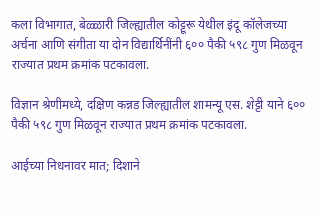कला विभागात, बेळ्ळारी जिल्ह्यातील कोट्टूरू येथील इंदू कॉलेजच्या अर्चना आणि संगीता या दोन विद्यार्थिनींनी ६०० पैकी ५९८ गुण मिळवून राज्यात प्रथम क्रमांक पटकावला.

विज्ञान श्रेणीमध्ये, दक्षिण कन्नड जिल्ह्यातील शामन्यू एस. शेट्टी याने ६०० पैकी ५९८ गुण मिळवून राज्यात प्रथम क्रमांक पटकावला.

आईच्या निधनावर मात; दिशाने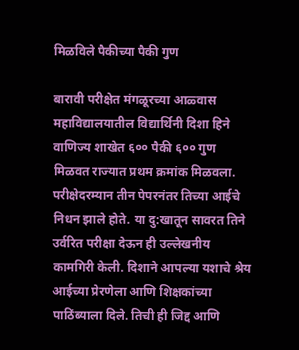मिळविले पैकीच्या पैकी गुण

बारावी परीक्षेत मंगळूरच्या आळ्वास महाविद्यालयातील विद्यार्थिनी दिशा हिने वाणिज्य शाखेत ६०० पैकी ६०० गुण मिळवत राज्यात प्रथम क्रमांक मिळवला. परीक्षेदरम्यान तीन पेपरनंतर तिच्या आईचे निधन झाले होते. या दु:खातून सावरत तिने उर्वरित परीक्षा देऊन ही उल्लेखनीय कामगिरी केली. दिशाने आपल्या यशाचे श्रेय आईच्या प्रेरणेला आणि शिक्षकांच्या पाठिंब्याला दिले. तिची ही जिद्द आणि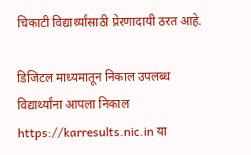चिकाटी विद्यार्थ्यांसाठी प्रेरणादायी ठरत आहे.

डिजिटल माध्यमातून निकाल उपलब्ध
विद्यार्थ्यांना आपला निकाल https://karresults.nic.in या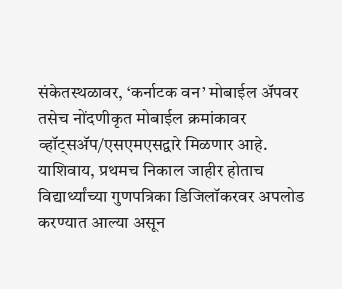संकेतस्थळावर, ‘कर्नाटक वन’ मोबाईल अ‍ॅपवर तसेच नोंदणीकृत मोबाईल क्रमांकावर व्हॉट्सअ‍ॅप/एसएमएसद्वारे मिळणार आहे. याशिवाय, प्रथमच निकाल जाहीर होताच विद्यार्थ्यांच्या गुणपत्रिका डिजिलॉकरवर अपलोड करण्यात आल्या असून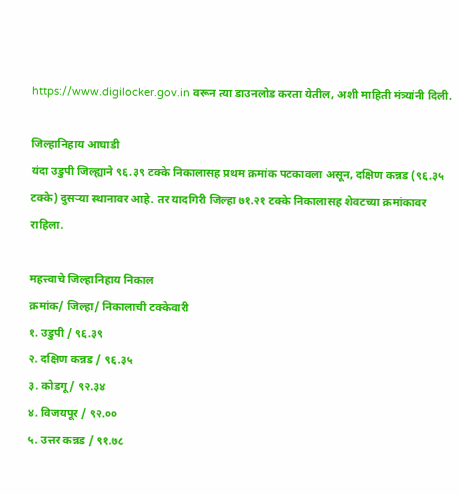https://www.digilocker.gov.in वरून त्या डाउनलोड करता येतील, अशी माहिती मंत्र्यांनी दिली.

जिल्हानिहाय आघाडी
यंदा उडुपी जिल्ह्याने ९६.३९ टक्के निकालासह प्रथम क्रमांक पटकावला असून, दक्षिण कन्नड (९६.३५ टक्के) दुसऱ्या स्थानावर आहे. तर यादगिरी जिल्हा ७१.२१ टक्के निकालासह शेवटच्या क्रमांकावर राहिला.

महत्त्वाचे जिल्हानिहाय निकाल
क्रमांक/ जिल्हा/ निकालाची टक्केवारी
१. उडुपी / ९६.३९
२. दक्षिण कन्नड / ९६.३५
३. कोडगू / ९२.३४
४. विजयपूर / ९२.००
५. उत्तर कन्नड / ९१.७८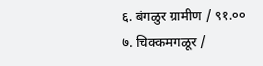६. बंगळुर ग्रामीण / ९१.००
७. चिक्कमगळूर /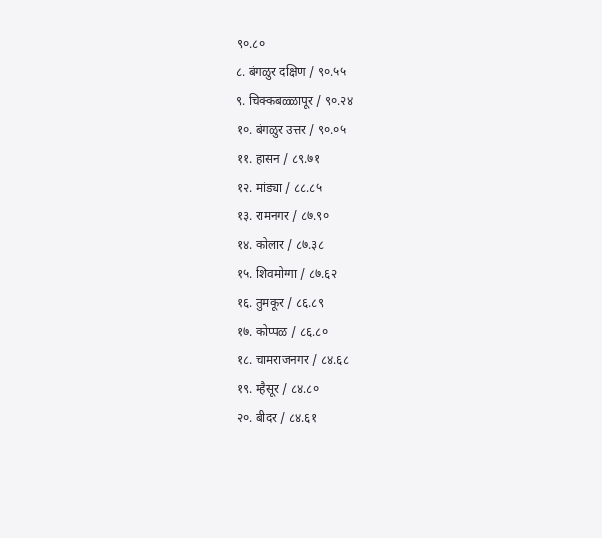९०.८०
८. बंगळुर दक्षिण / ९०.५५
९. चिक्कबळ्ळापूर / ९०.२४
१०. बंगळुर उत्तर / ९०.०५
११. हासन / ८९.७१
१२. मांड्या / ८८.८५
१३. रामनगर / ८७.९०
१४. कोलार / ८७.३८
१५. शिवमोग्गा / ८७.६२
१६. तुमकूर / ८६.८९
१७. कोप्पळ / ८६.८०
१८. चामराजनगर / ८४.६८
१९. म्हैसूर / ८४.८०
२०. बीदर / ८४.६१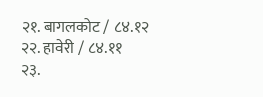२१. बागलकोट / ८४.१२
२२. हावेरी / ८४.११
२३.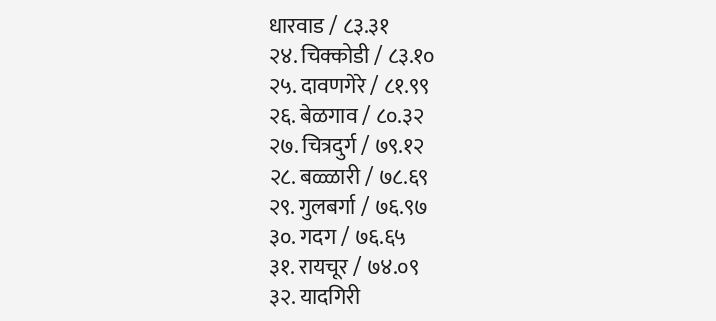धारवाड / ८३.३१
२४. चिक्कोडी / ८३.१०
२५. दावणगेरे / ८१.९९
२६. बेळगाव / ८०.३२
२७. चित्रदुर्ग / ७९.१२
२८. बळ्ळारी / ७८.६९
२९. गुलबर्गा / ७६.९७
३०. गदग / ७६.६५
३१. रायचूर / ७४.०९
३२. यादगिरी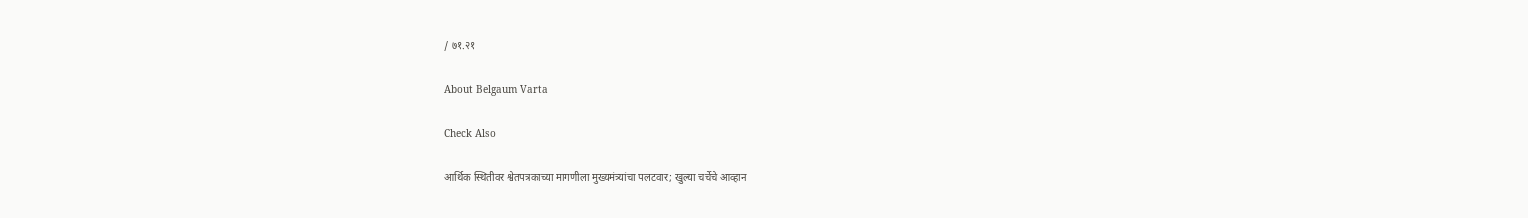/ ७१.२१

About Belgaum Varta

Check Also

आर्थिक स्थितीवर श्वेतपत्रकाच्या मागणीला मुख्यमंत्र्यांचा पलटवार; खुल्या चर्चेचे आव्हान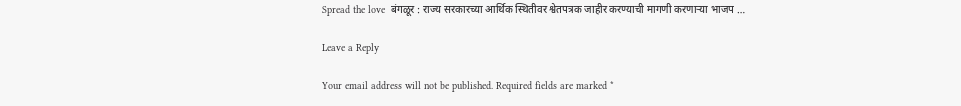Spread the love  बंगळूर : राज्य सरकारच्या आर्थिक स्थितीवर श्वेतपत्रक जाहीर करण्याची मागणी करणाऱ्या भाजप …

Leave a Reply

Your email address will not be published. Required fields are marked *